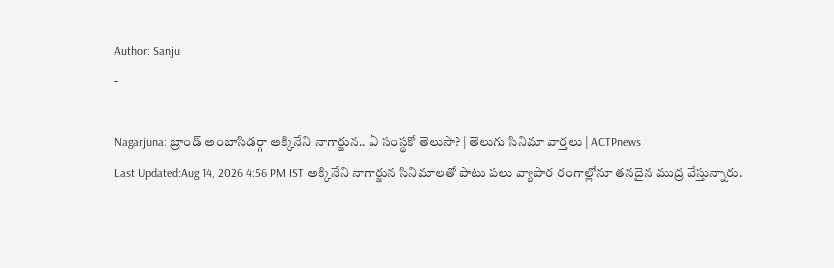Author: Sanju
-

Nagarjuna: బ్రాండ్ అంబాసిడర్గా అక్కినేని నాగార్జున.. ఏ సంస్థకో తెలుసా? | తెలుగు సినిమా వార్తలు | ACTPnews
Last Updated:Aug 14, 2026 4:56 PM IST అక్కినేని నాగార్జున సినిమాలతో పాటు పలు వ్యాపార రంగాల్లోనూ తనదైన ముద్ర వేస్తున్నారు.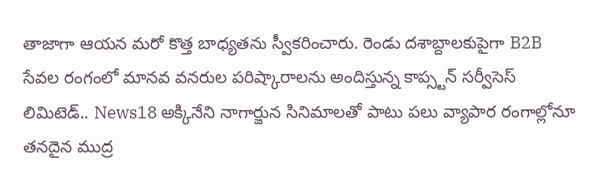తాజాగా ఆయన మరో కొత్త బాధ్యతను స్వీకరించారు. రెండు దశాబ్దాలకుపైగా B2B సేవల రంగంలో మానవ వనరుల పరిష్కారాలను అందిస్తున్న కాప్స్టన్ సర్వీసెస్ లిమిటెడ్.. News18 అక్కినేని నాగార్జున సినిమాలతో పాటు పలు వ్యాపార రంగాల్లోనూ తనదైన ముద్ర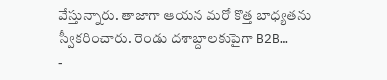వేస్తున్నారు. తాజాగా ఆయన మరో కొత్త బాధ్యతను స్వీకరించారు. రెండు దశాబ్దాలకుపైగా B2B…
-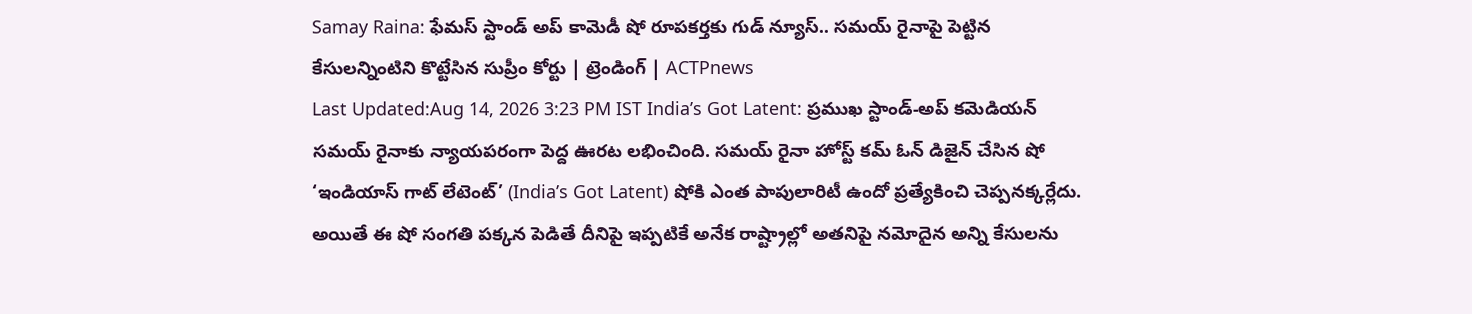Samay Raina: ఫేమస్ స్టాండ్ అప్ కామెడీ షో రూపకర్తకు గుడ్ న్యూస్.. సమయ్ రైనాపై పెట్టిన కేసులన్నింటిని కొట్టేసిన సుప్రీం కోర్టు | ట్రెండింగ్ | ACTPnews
Last Updated:Aug 14, 2026 3:23 PM IST India’s Got Latent: ప్రముఖ స్టాండ్-అప్ కమెడియన్ సమయ్ రైనాకు న్యాయపరంగా పెద్ద ఊరట లభించింది. సమయ్ రైనా హోస్ట్ కమ్ ఓన్ డిజైన్ చేసిన షో ‘ఇండియాస్ గాట్ లేటెంట్’ (India’s Got Latent) షోకి ఎంత పాపులారిటీ ఉందో ప్రత్యేకించి చెప్పనక్కర్లేదు. అయితే ఈ షో సంగతి పక్కన పెడితే దీనిపై ఇప్పటికే అనేక రాష్ట్రాల్లో అతనిపై నమోదైన అన్ని కేసులను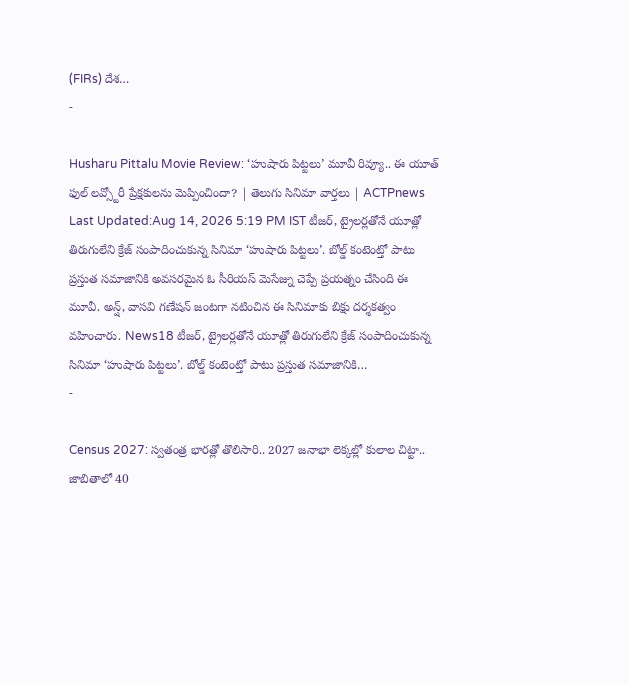(FIRs) దేశ…
-

Husharu Pittalu Movie Review: ‘హుషారు పిట్టలు’ మూవీ రివ్యూ.. ఈ యూత్ ఫుల్ లవ్స్టోరీ ప్రేక్షకులను మెప్పించిందా? | తెలుగు సినిమా వార్తలు | ACTPnews
Last Updated:Aug 14, 2026 5:19 PM IST టీజర్, ట్రైలర్లతోనే యూత్లో తిరుగులేని క్రేజ్ సంపాదించుకున్న సినిమా ‘హుషారు పిట్టలు’. బోల్డ్ కంటెంట్తో పాటు ప్రస్తుత సమాజానికి అవసరమైన ఓ సీరియస్ మెసేజ్ను చెప్పే ప్రయత్నం చేసింది ఈ మూవీ. అన్ష్, వాసవి గణేషన్ జంటగా నటించిన ఈ సినిమాకు బిక్షు దర్శకత్వం వహించారు. News18 టీజర్, ట్రైలర్లతోనే యూత్లో తిరుగులేని క్రేజ్ సంపాదించుకున్న సినిమా ‘హుషారు పిట్టలు’. బోల్డ్ కంటెంట్తో పాటు ప్రస్తుత సమాజానికి…
-

Census 2027: స్వతంత్ర భారత్లో తొలిసారి.. 2027 జనాభా లెక్కల్లో కులాల చిట్టా.. జాబితాలో 40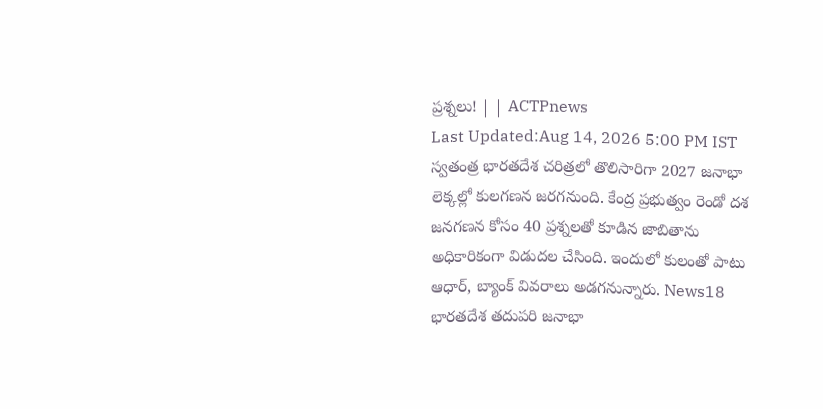ప్రశ్నలు! | | ACTPnews
Last Updated:Aug 14, 2026 5:00 PM IST స్వతంత్ర భారతదేశ చరిత్రలో తొలిసారిగా 2027 జనాభా లెక్కల్లో కులగణన జరగనుంది. కేంద్ర ప్రభుత్వం రెండో దశ జనగణన కోసం 40 ప్రశ్నలతో కూడిన జాబితాను అధికారికంగా విడుదల చేసింది. ఇందులో కులంతో పాటు ఆధార్, బ్యాంక్ వివరాలు అడగనున్నారు. News18 భారతదేశ తదుపరి జనాభా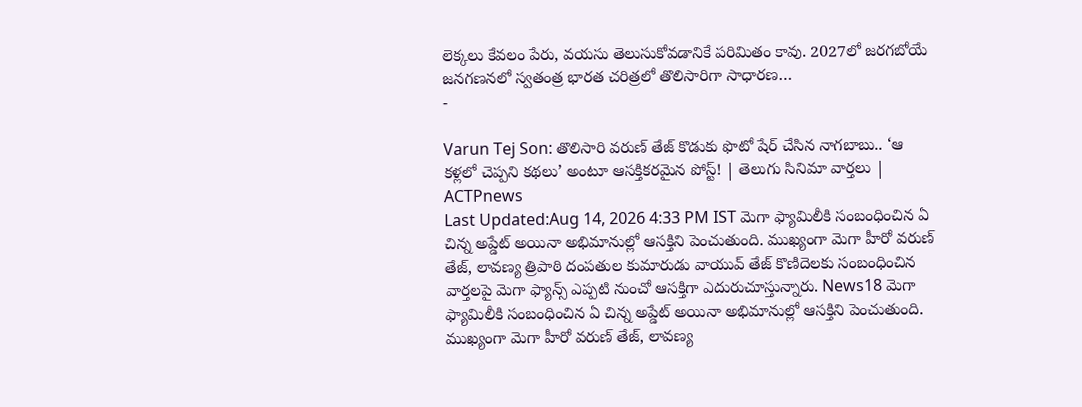లెక్కలు కేవలం పేరు, వయసు తెలుసుకోవడానికే పరిమితం కావు. 2027లో జరగబోయే జనగణనలో స్వతంత్ర భారత చరిత్రలో తొలిసారిగా సాధారణ…
-

Varun Tej Son: తొలిసారి వరుణ్ తేజ్ కొడుకు ఫొటో షేర్ చేసిన నాగబాబు.. ‘ఆ కళ్లలో చెప్పని కథలు’ అంటూ ఆసక్తికరమైన పోస్ట్! | తెలుగు సినిమా వార్తలు | ACTPnews
Last Updated:Aug 14, 2026 4:33 PM IST మెగా ఫ్యామిలీకి సంబంధించిన ఏ చిన్న అప్డేట్ అయినా అభిమానుల్లో ఆసక్తిని పెంచుతుంది. ముఖ్యంగా మెగా హీరో వరుణ్ తేజ్, లావణ్య త్రిపాఠి దంపతుల కుమారుడు వాయువ్ తేజ్ కొణిదెలకు సంబంధించిన వార్తలపై మెగా ఫ్యాన్స్ ఎప్పటి నుంచో ఆసక్తిగా ఎదురుచూస్తున్నారు. News18 మెగా ఫ్యామిలీకి సంబంధించిన ఏ చిన్న అప్డేట్ అయినా అభిమానుల్లో ఆసక్తిని పెంచుతుంది. ముఖ్యంగా మెగా హీరో వరుణ్ తేజ్, లావణ్య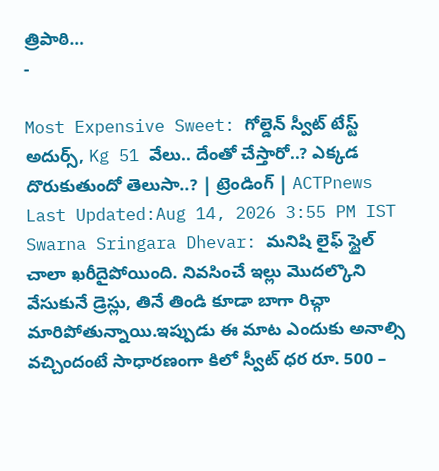త్రిపాఠి…
-

Most Expensive Sweet: గోల్డెన్ స్వీట్ టేస్ట్ అదుర్స్, Kg 51 వేలు.. దేంతో చేస్తారో..? ఎక్కడ దొరుకుతుందో తెలుసా..? | ట్రెండింగ్ | ACTPnews
Last Updated:Aug 14, 2026 3:55 PM IST Swarna Sringara Dhevar: మనిషి లైఫ్ స్టైల్ చాలా ఖరీదైపోయింది. నివసించే ఇల్లు మొదల్కొని వేసుకునే డ్రెస్లు, తినే తిండి కూడా బాగా రిచ్గా మారిపోతున్నాయి.ఇప్పుడు ఈ మాట ఎందుకు అనాల్సి వచ్చిందంటే సాధారణంగా కిలో స్వీట్ ధర రూ. 500 –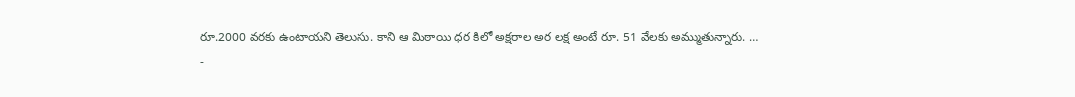రూ.2000 వరకు ఉంటాయని తెలుసు. కాని ఆ మిఠాయి ధర కిలో అక్షరాల అర లక్ష అంటే రూ. 51 వేలకు అమ్ముతున్నారు. …
-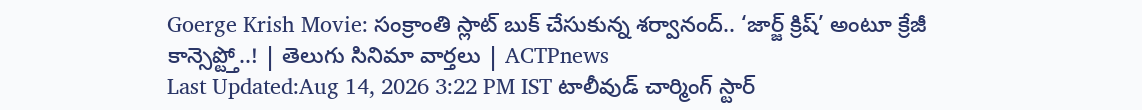Goerge Krish Movie: సంక్రాంతి స్లాట్ బుక్ చేసుకున్న శర్వానంద్.. ‘జార్జ్ క్రిష్’ అంటూ క్రేజీ కాన్సెప్ట్తో..! | తెలుగు సినిమా వార్తలు | ACTPnews
Last Updated:Aug 14, 2026 3:22 PM IST టాలీవుడ్ చార్మింగ్ స్టార్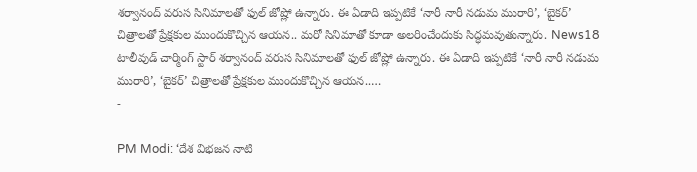శర్వానంద్ వరుస సినిమాలతో ఫుల్ జోష్లో ఉన్నారు. ఈ ఏడాది ఇప్పటికే ‘నారీ నారీ నడుమ మురారి’, ‘బైకర్’ చిత్రాలతో ప్రేక్షకుల ముందుకొచ్చిన ఆయన.. మరో సినిమాతో కూడా అలరించేందుకు సిద్ధమవుతున్నారు. News18 టాలీవుడ్ చార్మింగ్ స్టార్ శర్వానంద్ వరుస సినిమాలతో ఫుల్ జోష్లో ఉన్నారు. ఈ ఏడాది ఇప్పటికే ‘నారీ నారీ నడుమ మురారి’, ‘బైకర్’ చిత్రాలతో ప్రేక్షకుల ముందుకొచ్చిన ఆయన..…
-

PM Modi: ‘దేశ విభజన నాటి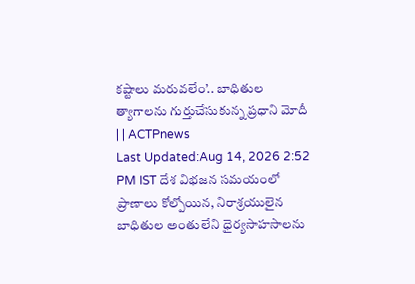కష్టాలు మరువలేం’.. బాధితుల త్యాగాలను గుర్తుచేసుకున్న ప్రధాని మోదీ | | ACTPnews
Last Updated:Aug 14, 2026 2:52 PM IST దేశ విభజన సమయంలో ప్రాణాలు కోల్పోయిన, నిరాశ్రయులైన బాధితుల అంతులేని ధైర్యసాహసాలను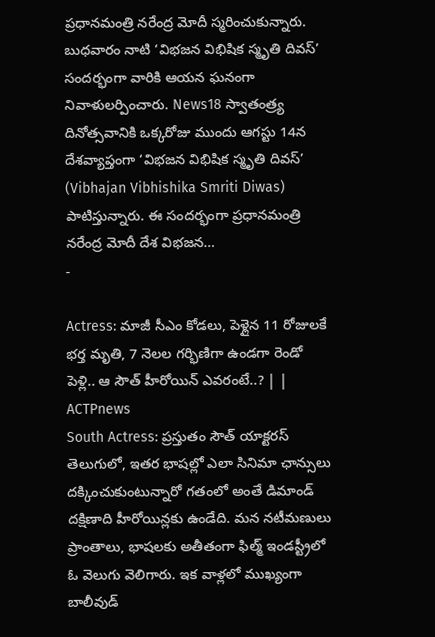ప్రధానమంత్రి నరేంద్ర మోదీ స్మరించుకున్నారు. బుధవారం నాటి ‘విభజన విభిషిక స్మృతి దివస్’ సందర్భంగా వారికి ఆయన ఘనంగా నివాళులర్పించారు. News18 స్వాతంత్ర్య దినోత్సవానికి ఒక్కరోజు ముందు ఆగస్టు 14న దేశవ్యాప్తంగా ‘విభజన విభిషిక స్మృతి దివస్’ (Vibhajan Vibhishika Smriti Diwas) పాటిస్తున్నారు. ఈ సందర్భంగా ప్రధానమంత్రి నరేంద్ర మోదీ దేశ విభజన…
-

Actress: మాజీ సీఎం కోడలు, పెళ్లైన 11 రోజులకే భర్త మృతి, 7 నెలల గర్భిణిగా ఉండగా రెండో పెళ్లి.. ఆ సౌత్ హీరోయిన్ ఎవరంటే..? | | ACTPnews
South Actress: ప్రస్తుతం సౌత్ యాక్టరస్ తెలుగులో, ఇతర భాషల్లో ఎలా సినిమా ఛాన్సులు దక్కించుకుంటున్నారో గతంలో అంతే డిమాండ్ దక్షిణాది హీరోయిన్లకు ఉండేది. మన నటీమణులు ప్రాంతాలు, భాషలకు అతీతంగా ఫిల్మ్ ఇండస్ట్రీలో ఓ వెలుగు వెలిగారు. ఇక వాళ్లలో ముఖ్యంగా బాలీవుడ్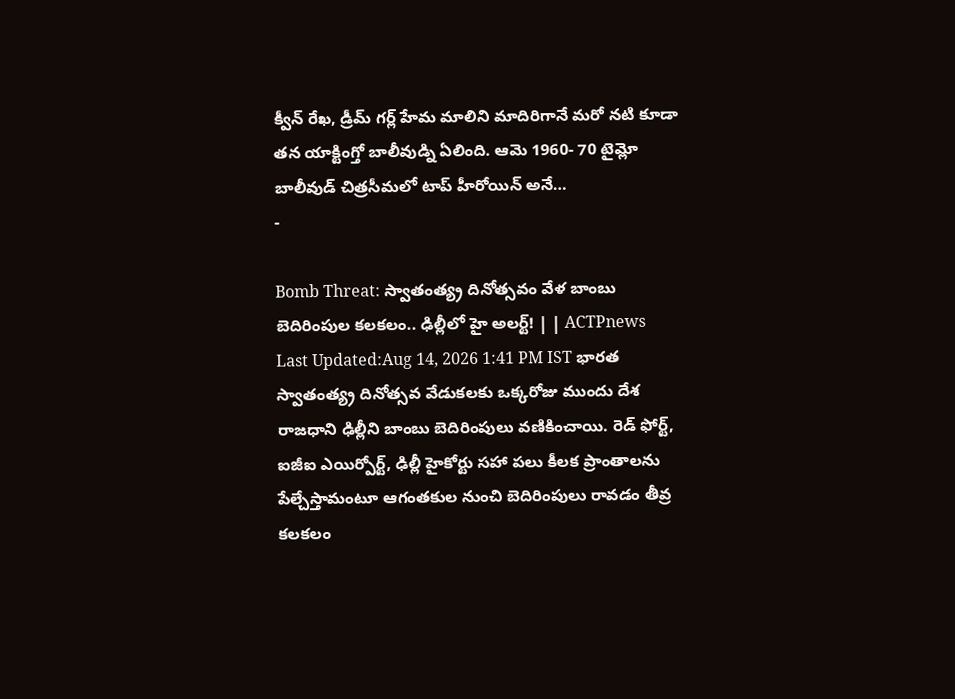క్వీన్ రేఖ, డ్రీమ్ గర్ల్ హేమ మాలిని మాదిరిగానే మరో నటి కూడా తన యాక్టింగ్తో బాలీవుడ్ని ఏలింది. ఆమె 1960- 70 టైమ్లో బాలీవుడ్ చిత్రసీమలో టాప్ హీరోయిన్ అనే…
-

Bomb Threat: స్వాతంత్య్ర దినోత్సవం వేళ బాంబు బెదిరింపుల కలకలం.. ఢిల్లీలో హై అలర్ట్! | | ACTPnews
Last Updated:Aug 14, 2026 1:41 PM IST భారత స్వాతంత్య్ర దినోత్సవ వేడుకలకు ఒక్కరోజు ముందు దేశ రాజధాని ఢిల్లీని బాంబు బెదిరింపులు వణికించాయి. రెడ్ ఫోర్ట్, ఐజీఐ ఎయిర్పోర్ట్, ఢిల్లీ హైకోర్టు సహా పలు కీలక ప్రాంతాలను పేల్చేస్తామంటూ ఆగంతకుల నుంచి బెదిరింపులు రావడం తీవ్ర కలకలం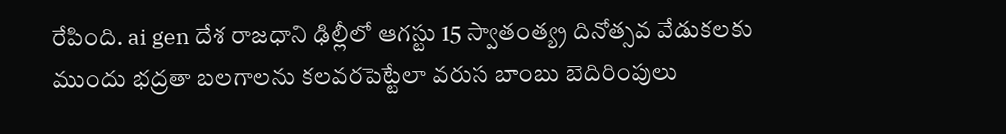రేపింది. ai gen దేశ రాజధాని ఢిల్లీలో ఆగస్టు 15 స్వాతంత్య్ర దినోత్సవ వేడుకలకు ముందు భద్రతా బలగాలను కలవరపెట్టేలా వరుస బాంబు బెదిరింపులు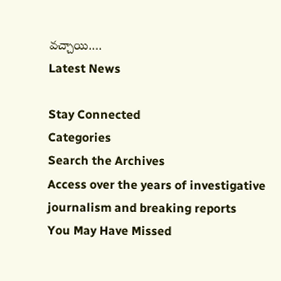వచ్చాయి.…
Latest News

Stay Connected
Categories
Search the Archives
Access over the years of investigative journalism and breaking reports
You May Have Missed